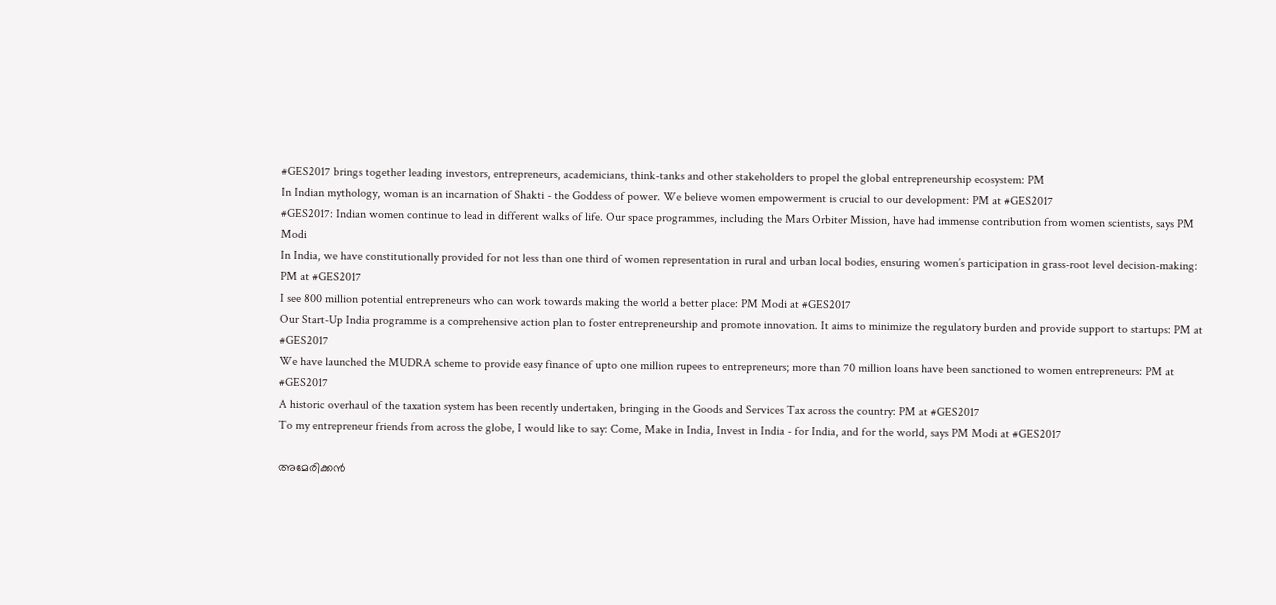#GES2017 brings together leading investors, entrepreneurs, academicians, think-tanks and other stakeholders to propel the global entrepreneurship ecosystem: PM
In Indian mythology, woman is an incarnation of Shakti - the Goddess of power. We believe women empowerment is crucial to our development: PM at #GES2017
#GES2017: Indian women continue to lead in different walks of life. Our space programmes, including the Mars Orbiter Mission, have had immense contribution from women scientists, says PM Modi
In India, we have constitutionally provided for not less than one third of women representation in rural and urban local bodies, ensuring women’s participation in grass-root level decision-making: PM at #GES2017
I see 800 million potential entrepreneurs who can work towards making the world a better place: PM Modi at #GES2017
Our Start-Up India programme is a comprehensive action plan to foster entrepreneurship and promote innovation. It aims to minimize the regulatory burden and provide support to startups: PM at #GES2017
We have launched the MUDRA scheme to provide easy finance of upto one million rupees to entrepreneurs; more than 70 million loans have been sanctioned to women entrepreneurs: PM at #GES2017
A historic overhaul of the taxation system has been recently undertaken, bringing in the Goods and Services Tax across the country: PM at #GES2017
To my entrepreneur friends from across the globe, I would like to say: Come, Make in India, Invest in India - for India, and for the world, says PM Modi at #GES2017

അമേരിക്കന്‍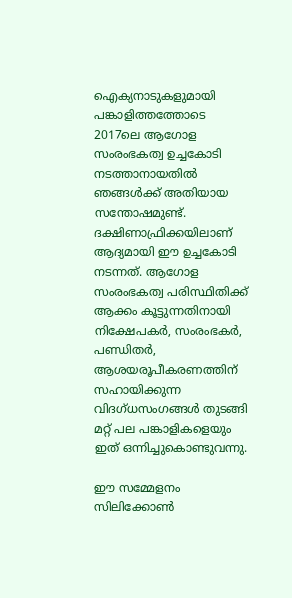ഐക്യനാടുകളുമായി പങ്കാളിത്തത്തോടെ 2017ലെ ആഗോള സംരംഭകത്വ ഉച്ചകോടി നടത്താനായതില്‍ ഞങ്ങള്‍ക്ക് അതിയായ സന്തോഷമുണ്ട്.
ദക്ഷിണാഫ്രിക്കയിലാണ് ആദ്യമായി ഈ ഉച്ചകോടി നടന്നത്. ആഗോള സംരംഭകത്വ പരിസ്ഥിതിക്ക് ആക്കം കൂട്ടുന്നതിനായി നിക്ഷേപകര്‍, സംരംഭകര്‍, പണ്ഡിതര്‍, ആശയരൂപീകരണത്തിന് സഹായിക്കുന്ന വിദഗ്ധസംഗങ്ങള്‍ തുടങ്ങി മറ്റ് പല പങ്കാളികളെയും ഇത് ഒന്നിച്ചുകൊണ്ടുവന്നു.

ഈ സമ്മേളനം സിലിക്കോണ്‍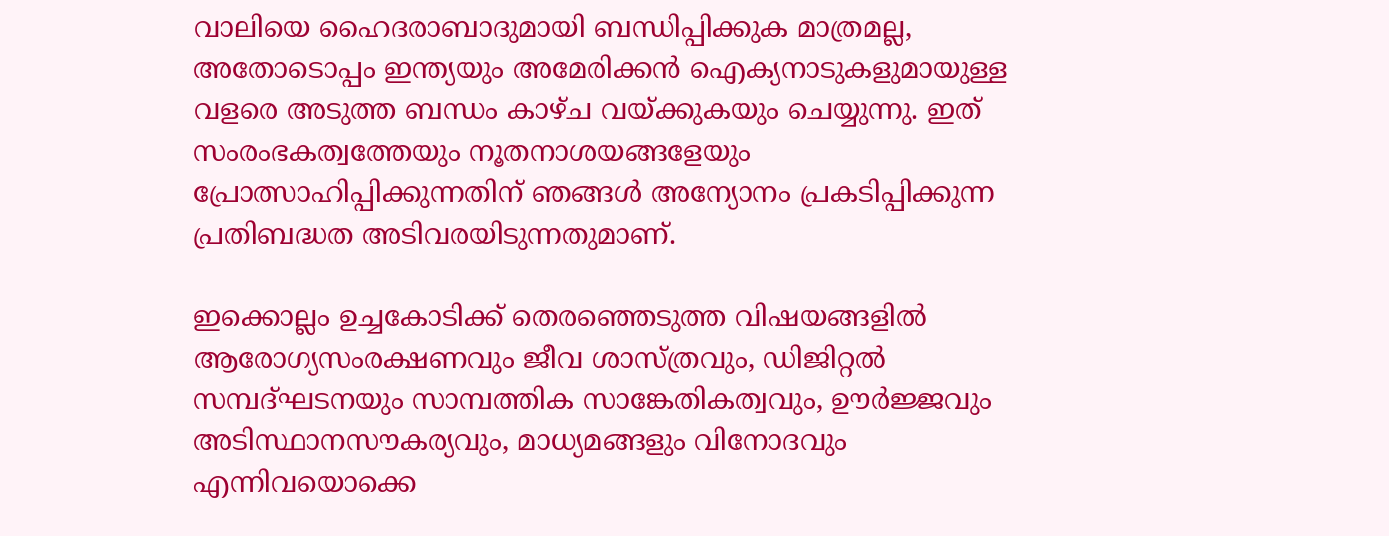വാലിയെ ഹൈദരാബാദുമായി ബന്ധിപ്പിക്കുക മാത്രമല്ല, അതോടൊപ്പം ഇന്ത്യയും അമേരിക്കന്‍ ഐക്യനാടുകളുമായുള്ള വളരെ അടുത്ത ബന്ധം കാഴ്ച വയ്ക്കുകയും ചെയ്യുന്നു. ഇത് സംരംഭകത്വത്തേയും നൂതനാശയങ്ങളേയും പ്രോത്സാഹിപ്പിക്കുന്നതിന് ഞങ്ങള്‍ അന്യോനം പ്രകടിപ്പിക്കുന്ന പ്രതിബദ്ധത അടിവരയിടുന്നതുമാണ്.

ഇക്കൊല്ലം ഉച്ചകോടിക്ക് തെരഞ്ഞെടുത്ത വിഷയങ്ങളില്‍ ആരോഗ്യസംരക്ഷണവും ജീവ ശാസ്ത്രവും, ഡിജിറ്റല്‍ സമ്പദ്ഘടനയും സാമ്പത്തിക സാങ്കേതികത്വവും, ഊര്‍ജ്ജവും അടിസ്ഥാനസൗകര്യവും, മാധ്യമങ്ങളും വിനോദവും എന്നിവയൊക്കെ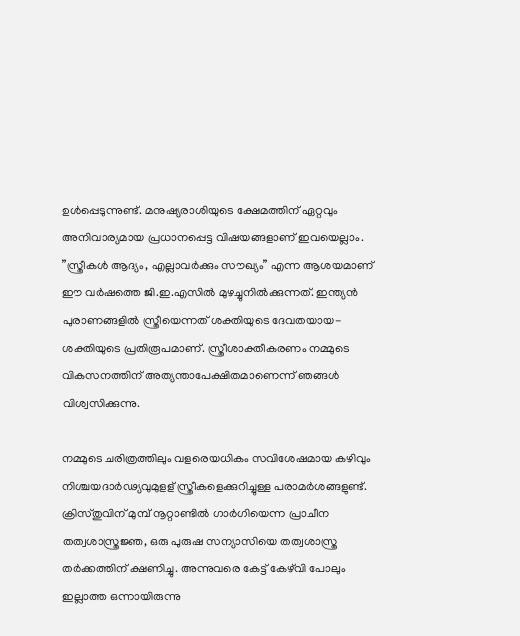ഉള്‍പ്പെടുന്നുണ്ട്. മനുഷ്യരാശിയുടെ ക്ഷേമത്തിന് ഏറ്റവും അനിവാര്യമായ പ്രധാനപ്പെട്ട വിഷയങ്ങളാണ് ഇവയെല്ലാം.
”സ്ത്രീകള്‍ ആദ്യം, എല്ലാവര്‍ക്കും സൗഖ്യം” എന്ന ആശയമാണ് ഈ വര്‍ഷത്തെ ജി.ഇ.എസില്‍ മുഴച്ചുനില്‍ക്കുന്നത്. ഇന്ത്യന്‍ പുരാണങ്ങളില്‍ സ്ത്രീയെന്നത് ശക്തിയുടെ ദേവതയായ- ശക്തിയുടെ പ്രതിരൂപമാണ്. സ്ത്രീശാക്തീകരണം നമ്മുടെ വികസനത്തിന് അത്യന്താപേക്ഷിതമാണെന്ന് ഞങ്ങള്‍ വിശ്വസിക്കുന്നു.

നമ്മുടെ ചരിത്രത്തിലും വളരെയധികം സവിശേഷമായ കഴിവും നിശ്ചയദാര്‍ഢ്യവുമുളള് സ്ത്രീകളെക്കുറിച്ചുള്ള പരാമര്‍ശങ്ങളുണ്ട്. ക്രിസ്തുവിന് മുമ്പ് നൂറ്റാണ്ടില്‍ ഗാര്‍ഗിയെന്ന പ്രാചീന തത്വശാസ്ത്രജ്ഞ, ഒരു പുരുഷ സന്യാസിയെ തത്വശാസ്ത്ര തര്‍ക്കത്തിന് ക്ഷണിച്ചു. അന്നുവരെ കേട്ട് കേഴ്‌വി പോലും ഇല്ലാത്ത ഒന്നായിരുന്നു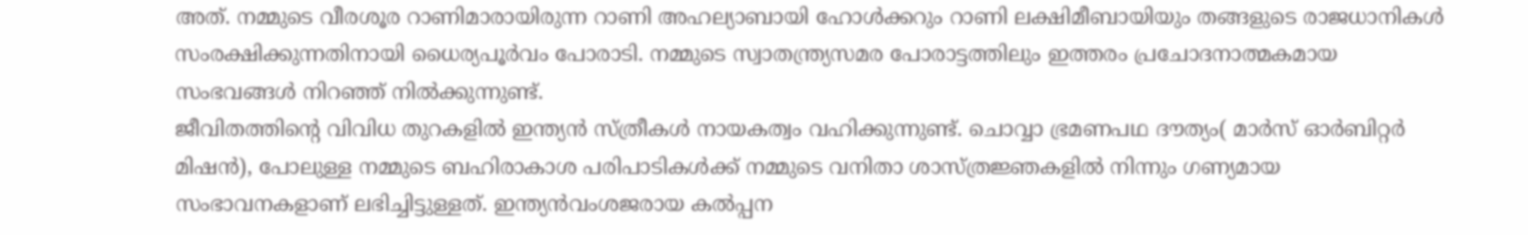അത്. നമ്മുടെ വീരശൂര റാണിമാരായിരുന്ന റാണി അഹല്യാബായി ഹോള്‍ക്കറും റാണി ലക്ഷിമീബായിയും തങ്ങളുടെ രാജധാനികള്‍ സംരക്ഷിക്കുന്നതിനായി ധൈര്യപൂര്‍വം പോരാടി. നമ്മുടെ സ്വാതന്ത്ര്യസമര പോരാട്ടത്തിലും ഇത്തരം പ്രചോദനാത്മകമായ സംഭവങ്ങള്‍ നിറഞ്ഞ് നില്‍ക്കുന്നുണ്ട്.
ജീവിതത്തിന്റെ വിവിധ തുറകളില്‍ ഇന്ത്യന്‍ സ്ത്രീകള്‍ നായകത്വം വഹിക്കുന്നുണ്ട്. ചൊവ്വാ ഭ്രമണപഥ ദൗത്യം( മാര്‍സ് ഓര്‍ബിറ്റര്‍ മിഷന്‍), പോലുള്ള നമ്മുടെ ബഹിരാകാശ പരിപാടികള്‍ക്ക് നമ്മുടെ വനിതാ ശാസ്ത്രജ്ഞകളില്‍ നിന്നും ഗണ്യമായ സംഭാവനകളാണ് ലഭിച്ചിട്ടുള്ളത്. ഇന്ത്യന്‍വംശജരായ കല്‍പ്പന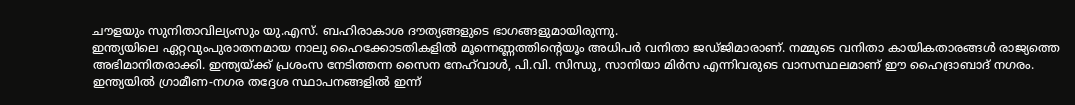ചൗളയും സുനിതാവില്യംസും യു.എസ്. ബഹിരാകാശ ദൗത്യങ്ങളുടെ ഭാഗങ്ങളുമായിരുന്നു.
ഇന്ത്യയിലെ ഏറ്റവുംപുരാതനമായ നാലു ഹൈക്കോടതികളില്‍ മൂന്നെണ്ണത്തിന്റെയൂം അധിപര്‍ വനിതാ ജഡ്ജിമാരാണ്. നമ്മുടെ വനിതാ കായികതാരങ്ങള്‍ രാജ്യത്തെ അഭിമാനിതരാക്കി. ഇന്ത്യയ്ക്ക് പ്രശംസ നേടിത്തന്ന സൈന നേഹ്‌വാള്‍, പി.വി. സിന്ധു, സാനിയാ മിര്‍സ എന്നിവരുടെ വാസസ്ഥലമാണ് ഈ ഹൈദ്രാബാദ് നഗരം.
ഇന്ത്യയില്‍ ഗ്രാമീണ-നഗര തദ്ദേശ സ്ഥാപനങ്ങളില്‍ ഇന്ന്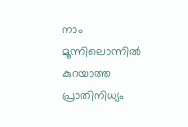നാം മൂന്നിലൊന്നില്‍ കുറയാത്ത പ്രാതിനിധ്യം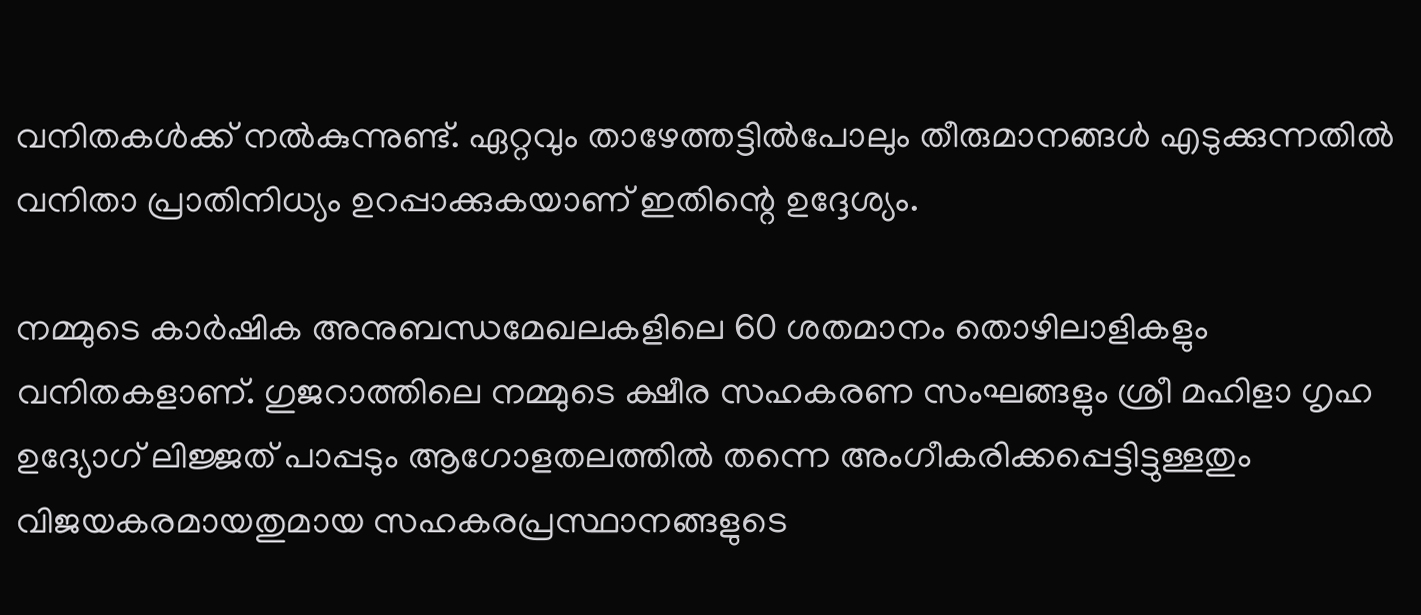വനിതകള്‍ക്ക് നല്‍കുന്നുണ്ട്. ഏറ്റവും താഴേത്തട്ടില്‍പോലും തീരുമാനങ്ങള്‍ എടുക്കുന്നതില്‍ വനിതാ പ്രാതിനിധ്യം ഉറപ്പാക്കുകയാണ് ഇതിന്റെ ഉദ്ദേശ്യം.

നമ്മുടെ കാര്‍ഷിക അനുബന്ധമേഖലകളിലെ 60 ശതമാനം തൊഴിലാളികളും വനിതകളാണ്. ഗുജറാത്തിലെ നമ്മുടെ ക്ഷീര സഹകരണ സംഘങ്ങളും ശ്രീ മഹിളാ ഗൃഹ ഉദ്യോഗ് ലിജ്ജത് പാപ്പടും ആഗോളതലത്തില്‍ തന്നെ അംഗീകരിക്കപ്പെട്ടിട്ടുള്ളതും വിജയകരമായതുമായ സഹകരപ്രസ്ഥാനങ്ങളുടെ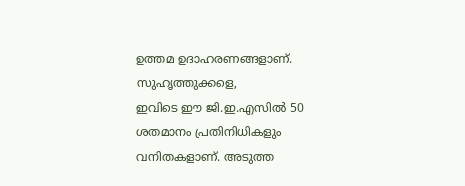ഉത്തമ ഉദാഹരണങ്ങളാണ്.
സുഹൃത്തുക്കളെ,
ഇവിടെ ഈ ജി.ഇ.എസില്‍ 50 ശതമാനം പ്രതിനിധികളും വനിതകളാണ്. അടുത്ത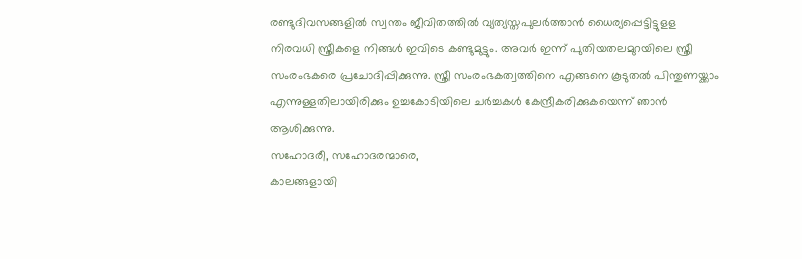രണ്ടുദിവസങ്ങളില്‍ സ്വന്തം ജീവിതത്തില്‍ വ്യത്യസ്തപുലര്‍ത്താന്‍ ധൈര്യപ്പെട്ടിട്ടുളള നിരവധി സ്ത്രീകളെ നിങ്ങള്‍ ഇവിടെ കണ്ടുമുട്ടും. അവര്‍ ഇന്ന് പുതിയതലമുറയിലെ സ്ത്രീ സംരംഭകരെ പ്രചോദിപ്പിക്കുന്നു. സ്ത്രീ സംരംഭകത്വത്തിനെ എങ്ങനെ കൂടുതല്‍ പിന്തുണയ്ക്കാം എന്നുള്ളതിലായിരിക്കും ഉച്ചകോടിയിലെ ചര്‍ച്ചകള്‍ കേന്ദ്രീകരിക്കുകയെന്ന് ഞാന്‍ ആശിക്കുന്നു.
സഹോദരീ, സഹോദരന്മാരെ,
കാലങ്ങളായി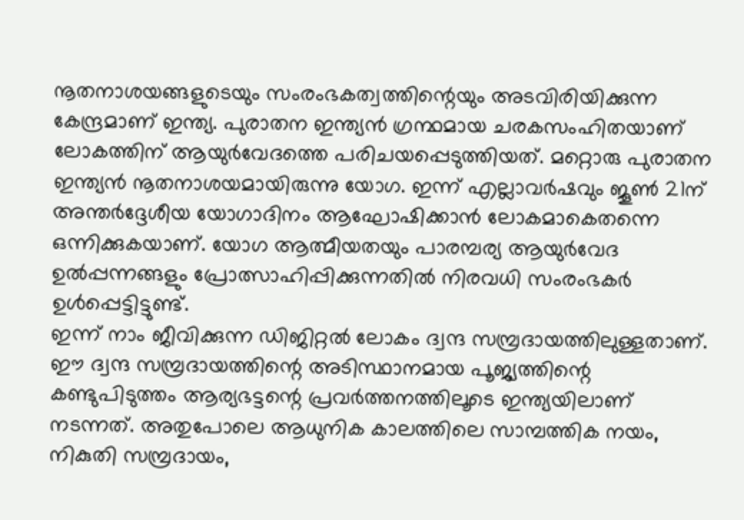നൂതനാശയങ്ങളുടെയും സംരംഭകത്വത്തിന്റെയും അടവിരിയിക്കുന്ന കേന്ദ്രമാണ് ഇന്ത്യ. പുരാതന ഇന്ത്യന്‍ ഗ്രന്ഥമായ ചരകസംഹിതയാണ് ലോകത്തിന് ആയുര്‍വേദത്തെ പരിചയപ്പെടുത്തിയത്. മറ്റൊരു പുരാതന ഇന്ത്യന്‍ നൂതനാശയമായിരുന്നു യോഗ. ഇന്ന് എല്ലാവര്‍ഷവും ജൂണ്‍ 21ന് അന്തര്‍ദ്ദേശീയ യോഗാദിനം ആഘോഷിക്കാന്‍ ലോകമാകെതന്നെ ഒന്നിക്കുകയാണ്. യോഗ ആത്മീയതയും പാരമ്പര്യ ആയുര്‍വേദ ഉല്‍പ്പന്നങ്ങളും പ്രോത്സാഹിപ്പിക്കുന്നതില്‍ നിരവധി സംരംഭകര്‍ ഉള്‍പ്പെട്ടിട്ടുണ്ട്.
ഇന്ന് നാം ജീവിക്കുന്ന ഡിജിറ്റല്‍ ലോകം ദ്വന്ദ സമ്പ്രദായത്തിലുള്ളതാണ്. ഈ ദ്വന്ദ സമ്പ്രദായത്തിന്റെ അടിസ്ഥാനമായ പൂജ്യത്തിന്റെ കണ്ടുപിടുത്തം ആര്യഭട്ടന്റെ പ്രവര്‍ത്തനത്തിലൂടെ ഇന്ത്യയിലാണ് നടന്നത്. അതുപോലെ ആധുനിക കാലത്തിലെ സാമ്പത്തിക നയം, നികുതി സമ്പ്രദായം,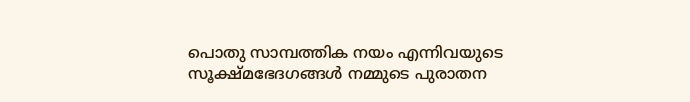പൊതു സാമ്പത്തിക നയം എന്നിവയുടെ സൂക്ഷ്മഭേദഗങ്ങള്‍ നമ്മുടെ പുരാതന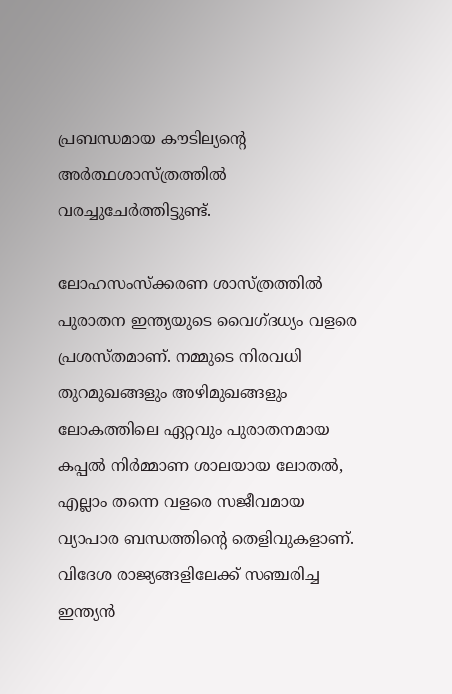പ്രബന്ധമായ കൗടില്യന്റെ അര്‍ത്ഥശാസ്ത്രത്തില്‍ വരച്ചുചേര്‍ത്തിട്ടുണ്ട്.

ലോഹസംസ്‌ക്കരണ ശാസ്ത്രത്തില്‍ പുരാതന ഇന്ത്യയുടെ വൈഗ്ദധ്യം വളരെ പ്രശസ്തമാണ്. നമ്മുടെ നിരവധി തുറമുഖങ്ങളും അഴിമുഖങ്ങളും ലോകത്തിലെ ഏറ്റവും പുരാതനമായ കപ്പല്‍ നിര്‍മ്മാണ ശാലയായ ലോതല്‍, എല്ലാം തന്നെ വളരെ സജീവമായ വ്യാപാര ബന്ധത്തിന്റെ തെളിവുകളാണ്. വിദേശ രാജ്യങ്ങളിലേക്ക് സഞ്ചരിച്ച ഇന്ത്യന്‍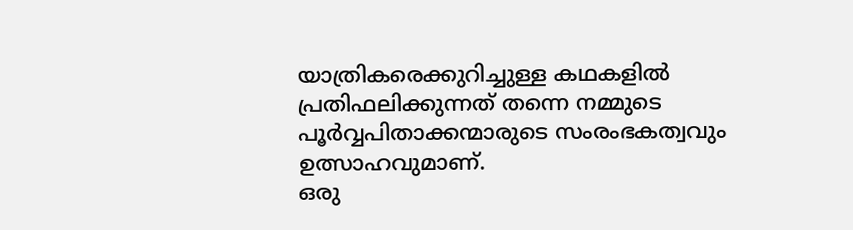യാത്രികരെക്കുറിച്ചുള്ള കഥകളില്‍ പ്രതിഫലിക്കുന്നത് തന്നെ നമ്മുടെ പൂര്‍വ്വപിതാക്കന്മാരുടെ സംരംഭകത്വവും ഉത്സാഹവുമാണ്.
ഒരു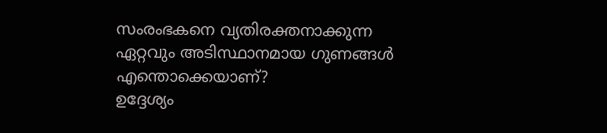സംരംഭകനെ വ്യതിരക്തനാക്കുന്ന ഏറ്റവും അടിസ്ഥാനമായ ഗുണങ്ങള്‍ എന്തൊക്കെയാണ്?
ഉദ്ദേശ്യം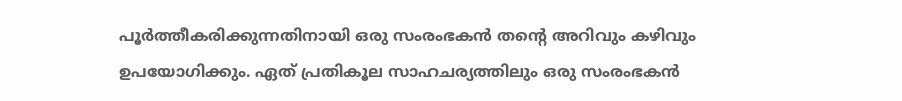പൂര്‍ത്തീകരിക്കുന്നതിനായി ഒരു സംരംഭകന്‍ തന്റെ അറിവും കഴിവും ഉപയോഗിക്കും. ഏത് പ്രതികൂല സാഹചര്യത്തിലും ഒരു സംരംഭകന്‍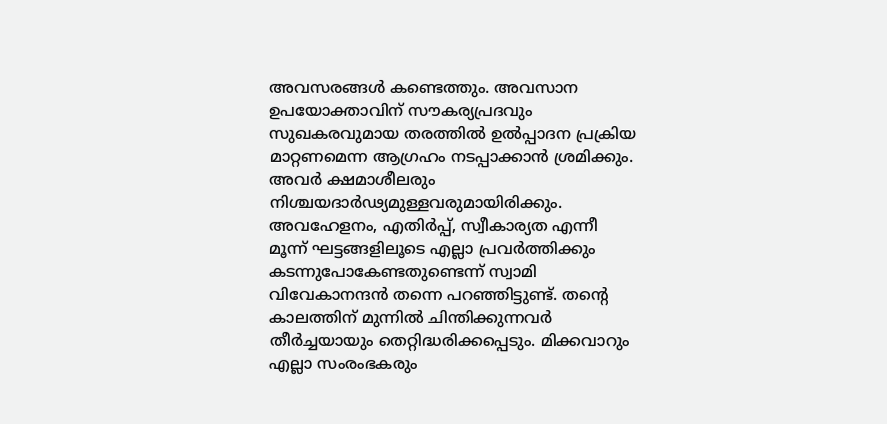അവസരങ്ങള്‍ കണ്ടെത്തും. അവസാന ഉപയോക്താവിന് സൗകര്യപ്രദവും സുഖകരവുമായ തരത്തില്‍ ഉല്‍പ്പാദന പ്രക്രിയ മാറ്റണമെന്ന ആഗ്രഹം നടപ്പാക്കാന്‍ ശ്രമിക്കും. അവര്‍ ക്ഷമാശീലരും നിശ്ചയദാര്‍ഢ്യമുള്ളവരുമായിരിക്കും. അവഹേളനം, എതിര്‍പ്പ്, സ്വീകാര്യത എന്നീ മൂന്ന് ഘട്ടങ്ങളിലൂടെ എല്ലാ പ്രവര്‍ത്തിക്കും കടന്നുപോകേണ്ടതുണ്ടെന്ന് സ്വാമി വിവേകാനന്ദന്‍ തന്നെ പറഞ്ഞിട്ടുണ്ട്. തന്റെ കാലത്തിന് മുന്നില്‍ ചിന്തിക്കുന്നവര്‍ തീര്‍ച്ചയായും തെറ്റിദ്ധരിക്കപ്പെടും. മിക്കവാറും എല്ലാ സംരംഭകരും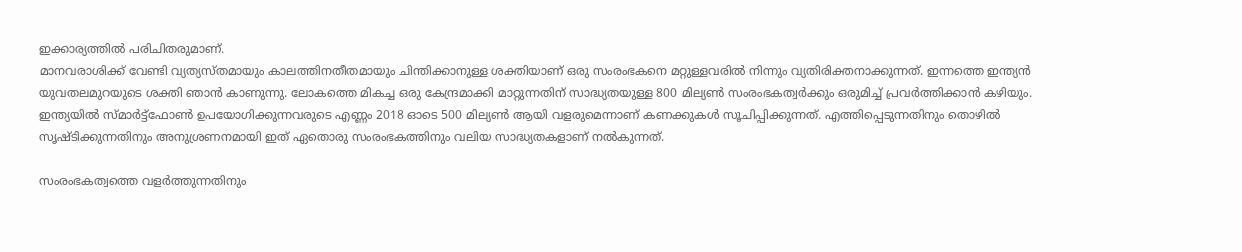ഇക്കാര്യത്തില്‍ പരിചിതരുമാണ്.
മാനവരാശിക്ക് വേണ്ടി വ്യത്യസ്തമായും കാലത്തിനതീതമായും ചിന്തിക്കാനുള്ള ശക്തിയാണ് ഒരു സംരംഭകനെ മറ്റുള്ളവരില്‍ നിന്നും വ്യതിരിക്തനാക്കുന്നത്. ഇന്നത്തെ ഇന്ത്യന്‍ യുവതലമുറയുടെ ശക്തി ഞാന്‍ കാണുന്നു. ലോകത്തെ മികച്ച ഒരു കേന്ദ്രമാക്കി മാറ്റുന്നതിന് സാദ്ധ്യതയുള്ള 800 മില്യണ്‍ സംരംഭകത്വര്‍ക്കും ഒരുമിച്ച് പ്രവര്‍ത്തിക്കാന്‍ കഴിയും.
ഇന്ത്യയില്‍ സ്മാര്‍ട്ട്‌ഫോണ്‍ ഉപയോഗിക്കുന്നവരുടെ എണ്ണം 2018 ഓടെ 500 മില്യണ്‍ ആയി വളരുമെന്നാണ് കണക്കുകള്‍ സൂചിപ്പിക്കുന്നത്. എത്തിപ്പെടുന്നതിനും തൊഴില്‍ സൃഷ്ടിക്കുന്നതിനും അനുശ്രണനമായി ഇത് ഏതൊരു സംരംഭകത്തിനും വലിയ സാദ്ധ്യതകളാണ് നല്‍കുന്നത്.

സംരംഭകത്വത്തെ വളര്‍ത്തുന്നതിനും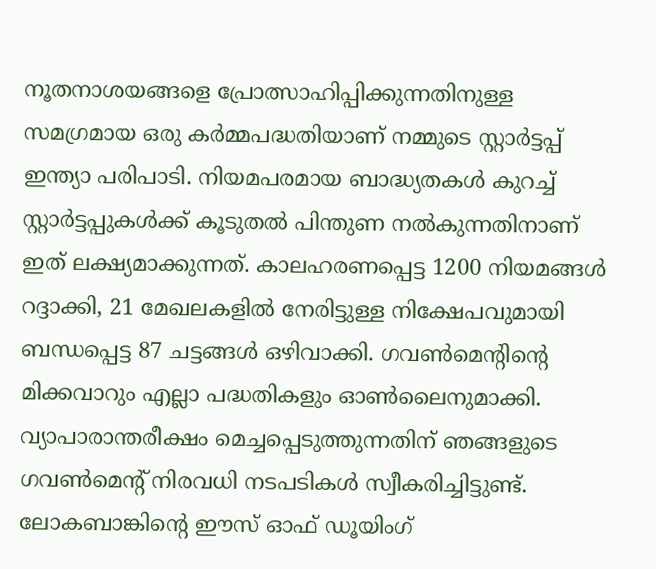നൂതനാശയങ്ങളെ പ്രോത്സാഹിപ്പിക്കുന്നതിനുള്ള സമഗ്രമായ ഒരു കര്‍മ്മപദ്ധതിയാണ് നമ്മുടെ സ്റ്റാര്‍ട്ടപ്പ് ഇന്ത്യാ പരിപാടി. നിയമപരമായ ബാദ്ധ്യതകള്‍ കുറച്ച് സ്റ്റാര്‍ട്ടപ്പുകള്‍ക്ക് കൂടുതല്‍ പിന്തുണ നല്‍കുന്നതിനാണ് ഇത് ലക്ഷ്യമാക്കുന്നത്. കാലഹരണപ്പെട്ട 1200 നിയമങ്ങള്‍ റദ്ദാക്കി, 21 മേഖലകളില്‍ നേരിട്ടുള്ള നിക്ഷേപവുമായി ബന്ധപ്പെട്ട 87 ചട്ടങ്ങള്‍ ഒഴിവാക്കി. ഗവണ്‍മെന്റിന്റെ മിക്കവാറും എല്ലാ പദ്ധതികളും ഓണ്‍ലൈനുമാക്കി.
വ്യാപാരാന്തരീക്ഷം മെച്ചപ്പെടുത്തുന്നതിന് ഞങ്ങളുടെ ഗവണ്‍മെന്റ് നിരവധി നടപടികള്‍ സ്വീകരിച്ചിട്ടുണ്ട്. ലോകബാങ്കിന്റെ ഈസ് ഓഫ് ഡൂയിംഗ്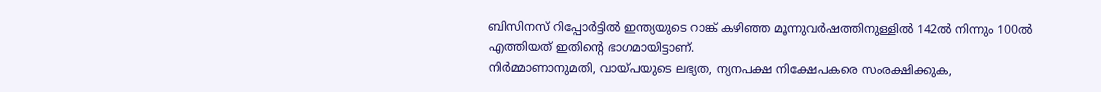ബിസിനസ് റിപ്പോര്‍ട്ടില്‍ ഇന്ത്യയുടെ റാങ്ക് കഴിഞ്ഞ മൂന്നുവര്‍ഷത്തിനുള്ളില്‍ 142ല്‍ നിന്നും 100ല്‍ എത്തിയത് ഇതിന്റെ ഭാഗമായിട്ടാണ്.
നിര്‍മ്മാണാനുമതി, വായ്പയുടെ ലഭ്യത, ന്യനപക്ഷ നിക്ഷേപകരെ സംരക്ഷിക്കുക,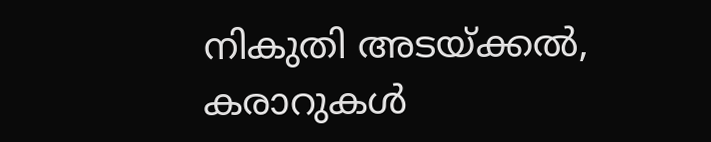നികുതി അടയ്ക്കല്‍, കരാറുകള്‍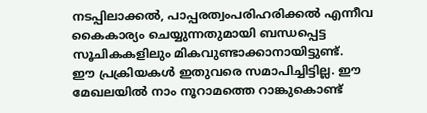നടപ്പിലാക്കല്‍, പാപ്പരത്വംപരിഹരിക്കല്‍ എന്നീവ കൈകാര്യം ചെയ്യുന്നതുമായി ബന്ധപ്പെട്ട സൂചികകളിലും മികവുണ്ടാക്കാനായിട്ടുണ്ട്.
ഈ പ്രക്രിയകള്‍ ഇതുവരെ സമാപിച്ചിട്ടില്ല. ഈ മേഖലയില്‍ നാം നൂറാമത്തെ റാങ്കുകൊണ്ട്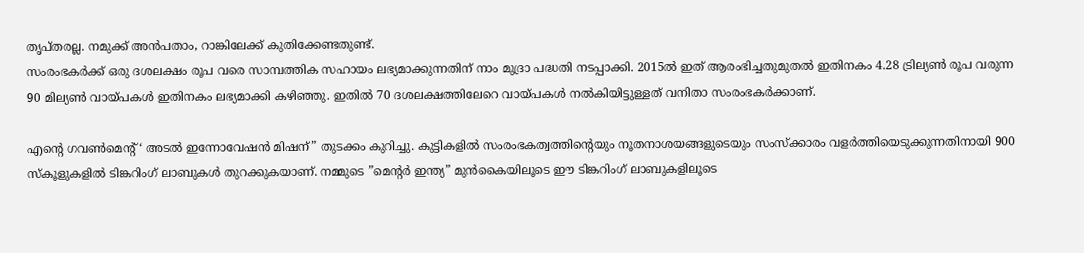തൃപ്തരല്ല. നമുക്ക് അന്‍പതാം, റാങ്കിലേക്ക് കുതിക്കേണ്ടതുണ്ട്.
സംരംഭകര്‍ക്ക് ഒരു ദശലക്ഷം രൂപ വരെ സാമ്പത്തിക സഹായം ലഭ്യമാക്കുന്നതിന് നാം മുദ്രാ പദ്ധതി നടപ്പാക്കി. 2015ല്‍ ഇത് ആരംഭിച്ചതുമുതല്‍ ഇതിനകം 4.28 ട്രില്യണ്‍ രൂപ വരുന്ന 90 മില്യണ്‍ വായ്പകള്‍ ഇതിനകം ലഭ്യമാക്കി കഴിഞ്ഞു. ഇതില്‍ 70 ദശലക്ഷത്തിലേറെ വായ്പകള്‍ നല്‍കിയിട്ടുള്ളത് വനിതാ സംരംഭകര്‍ക്കാണ്.

എന്റെ ഗവണ്‍മെന്റ് ‘ അടല്‍ ഇന്നോവേഷന്‍ മിഷന്” തുടക്കം കുറിച്ചു. കുട്ടികളില്‍ സംരംഭകത്വത്തിന്റെയും നൂതനാശയങ്ങളുടെയും സംസ്‌ക്കാരം വളര്‍ത്തിയെടുക്കുന്നതിനായി 900 സ്‌കൂളുകളില്‍ ടിങ്കറിംഗ് ലാബുകള്‍ തുറക്കുകയാണ്. നമ്മുടെ ”മെന്റര്‍ ഇന്ത്യ” മുന്‍കൈയിലൂടെ ഈ ടിങ്കറിംഗ് ലാബുകളിലൂടെ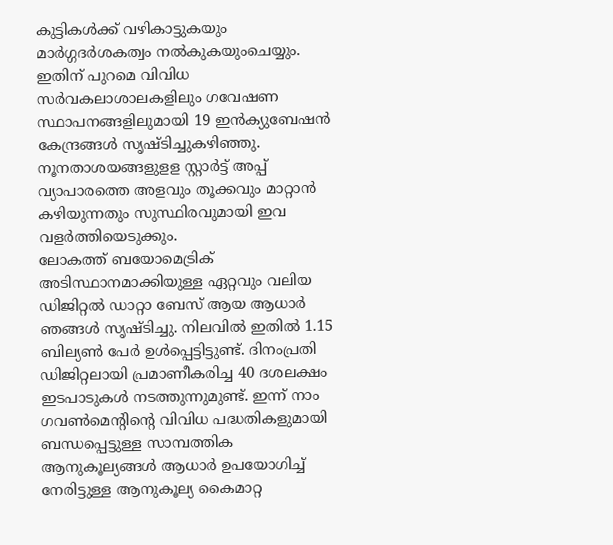കുട്ടികള്‍ക്ക് വഴികാട്ടുകയും മാര്‍ഗ്ഗദര്‍ശകത്വം നല്‍കുകയുംചെയ്യും. ഇതിന് പുറമെ വിവിധ സര്‍വകലാശാലകളിലും ഗവേഷണ സ്ഥാപനങ്ങളിലുമായി 19 ഇന്‍ക്യുബേഷന്‍ കേന്ദ്രങ്ങള്‍ സൃഷ്ടിച്ചുകഴിഞ്ഞു. നൂനതാശയങ്ങളുളള സ്റ്റാര്‍ട്ട് അപ്പ് വ്യാപാരത്തെ അളവും തൂക്കവും മാറ്റാന്‍ കഴിയുന്നതും സുസ്ഥിരവുമായി ഇവ വളര്‍ത്തിയെടുക്കും.
ലോകത്ത് ബയോമെട്രിക് അടിസ്ഥാനമാക്കിയുള്ള ഏറ്റവും വലിയ ഡിജിറ്റല്‍ ഡാറ്റാ ബേസ് ആയ ആധാര്‍ ഞങ്ങള്‍ സൃഷ്ടിച്ചു. നിലവില്‍ ഇതില്‍ 1.15 ബില്യണ്‍ പേര്‍ ഉള്‍പ്പെട്ടിട്ടുണ്ട്. ദിനംപ്രതി ഡിജിറ്റലായി പ്രമാണീകരിച്ച 40 ദശലക്ഷം ഇടപാടുകള്‍ നടത്തുന്നുമുണ്ട്. ഇന്ന് നാം ഗവണ്‍മെന്റിന്റെ വിവിധ പദ്ധതികളുമായി ബന്ധപ്പെട്ടുള്ള സാമ്പത്തിക ആനുകൂല്യങ്ങള്‍ ആധാര്‍ ഉപയോഗിച്ച് നേരിട്ടുള്ള ആനുകൂല്യ കൈമാറ്റ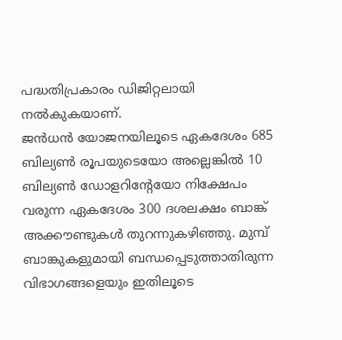പദ്ധതിപ്രകാരം ഡിജിറ്റലായി നല്‍കുകയാണ്.
ജന്‍ധന്‍ യോജനയിലൂടെ ഏകദേശം 685 ബില്യണ്‍ രൂപയുടെയോ അല്ലെങ്കില്‍ 10 ബില്യണ്‍ ഡോളറിന്റേയോ നിക്ഷേപം വരുന്ന ഏകദേശം 300 ദശലക്ഷം ബാങ്ക് അക്കൗണ്ടുകള്‍ തുറന്നുകഴിഞ്ഞു. മുമ്പ് ബാങ്കുകളുമായി ബന്ധപ്പെടുത്താതിരുന്ന വിഭാഗങ്ങളെയും ഇതിലൂടെ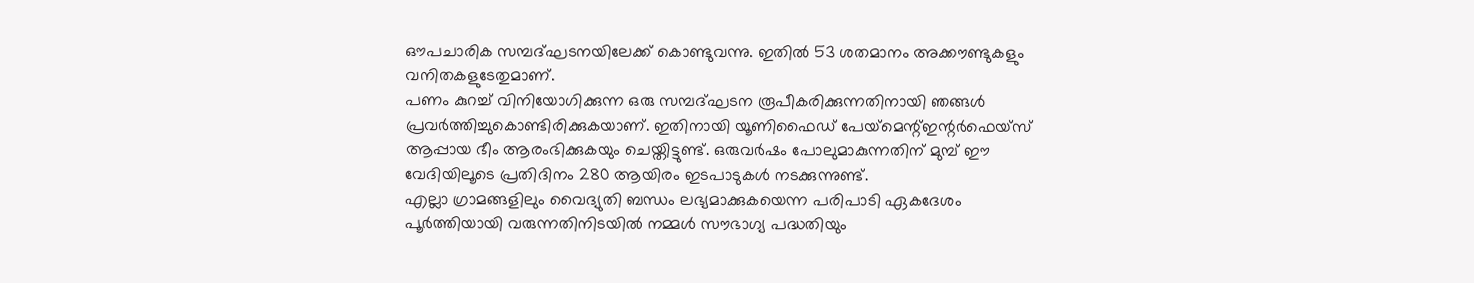ഔപചാരിക സമ്പദ്ഘടനയിലേക്ക് കൊണ്ടുവന്നു. ഇതില്‍ 53 ശതമാനം അക്കൗണ്ടുകളും വനിതകളുടേതുമാണ്.
പണം കുറച്ച് വിനിയോഗിക്കുന്ന ഒരു സമ്പദ്ഘടന രൂപീകരിക്കുന്നതിനായി ഞങ്ങള്‍ പ്രവര്‍ത്തിച്ചുകൊണ്ടിരിക്കുകയാണ്. ഇതിനായി യൂണിഫൈഡ് പേയ്‌മെന്റ്ഇന്റര്‍ഫെയ്‌സ് ആപ്പായ ഭീം ആരംഭിക്കുകയും ചെയ്തിട്ടുണ്ട്. ഒരുവര്‍ഷം പോലുമാകുന്നതിന് മുമ്പ് ഈ വേദിയിലൂടെ പ്രതിദിനം 280 ആയിരം ഇടപാടുകള്‍ നടക്കുന്നുണ്ട്.
എല്ലാ ഗ്രാമങ്ങളിലും വൈദ്യുതി ബന്ധം ലഭ്യമാക്കുകയെന്ന പരിപാടി ഏകദേശം പൂര്‍ത്തിയായി വരുന്നതിനിടയില്‍ നമ്മള്‍ സൗഭാഗ്യ പദ്ധതിയും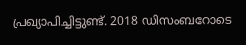പ്രഖ്യാപിച്ചിട്ടുണ്ട്. 2018 ഡിസംബറോടെ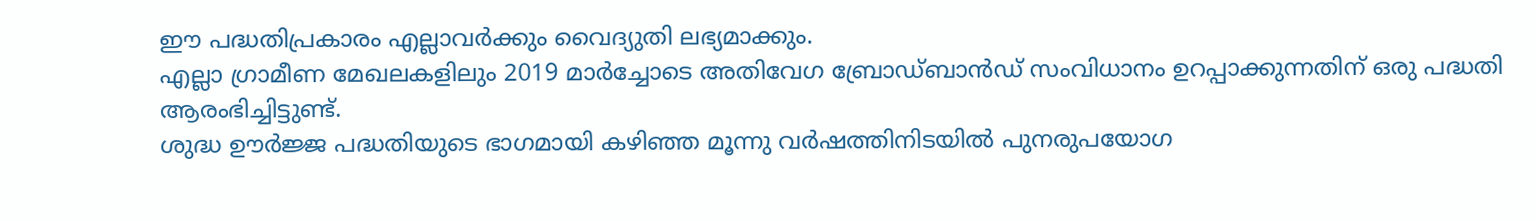ഈ പദ്ധതിപ്രകാരം എല്ലാവര്‍ക്കും വൈദ്യുതി ലഭ്യമാക്കും.
എല്ലാ ഗ്രാമീണ മേഖലകളിലും 2019 മാര്‍ച്ചോടെ അതിവേഗ ബ്രോഡ്ബാന്‍ഡ് സംവിധാനം ഉറപ്പാക്കുന്നതിന് ഒരു പദ്ധതി ആരംഭിച്ചിട്ടുണ്ട്.
ശുദ്ധ ഊര്‍ജ്ജ പദ്ധതിയുടെ ഭാഗമായി കഴിഞ്ഞ മൂന്നു വര്‍ഷത്തിനിടയില്‍ പുനരുപയോഗ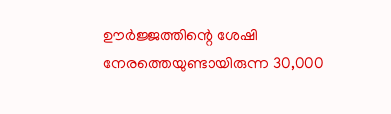ഊര്‍ജ്ജത്തിന്റെ ശേഷി നേരത്തെയുണ്ടായിരുന്ന 30,000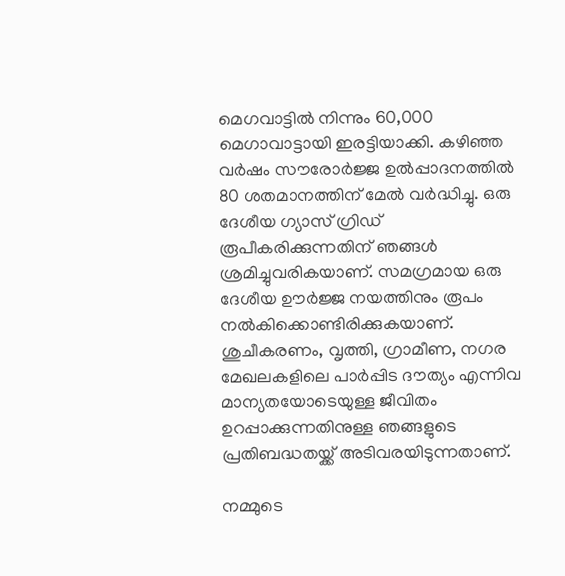മെഗവാട്ടില്‍ നിന്നും 60,000 മെഗാവാട്ടായി ഇരട്ടിയാക്കി. കഴിഞ്ഞ വര്‍ഷം സൗരോര്‍ജ്ജ ഉല്‍പ്പാദനത്തില്‍ 80 ശതമാനത്തിന് മേല്‍ വര്‍ദ്ധിച്ചു. ഒരു ദേശീയ ഗ്യാസ് ഗ്രിഡ് രൂപീകരിക്കുന്നതിന് ഞങ്ങള്‍ ശ്രമിച്ചുവരികയാണ്. സമഗ്രമായ ഒരു ദേശീയ ഊര്‍ജ്ജ നയത്തിനും രൂപം നല്‍കിക്കൊണ്ടിരിക്കുകയാണ്. ശുചീകരണം, വൃത്തി, ഗ്രാമീണ, നഗര മേഖലകളിലെ പാര്‍പ്പിട ദൗത്യം എന്നിവ മാന്യതയോടെയുള്ള ജീവിതം ഉറപ്പാക്കുന്നതിനുള്ള ഞങ്ങളുടെ പ്രതിബദ്ധതയ്ക്ക് അടിവരയിടുന്നതാണ്.

നമ്മുടെ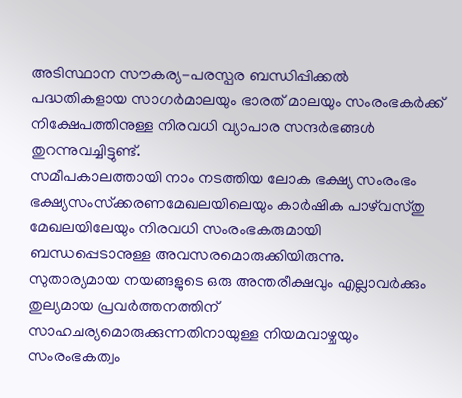അടിസ്ഥാന സൗകര്യ-പരസ്പര ബന്ധിപ്പിക്കല്‍ പദ്ധതികളായ സാഗര്‍മാലയും ഭാരത് മാലയും സംരംഭകര്‍ക്ക് നിക്ഷേപത്തിനുള്ള നിരവധി വ്യാപാര സന്ദര്‍ഭങ്ങള്‍ തുറന്നുവച്ചിട്ടുണ്ട്.
സമീപകാലത്തായി നാം നടത്തിയ ലോക ഭക്ഷ്യ സംരംഭം ഭക്ഷ്യസംസ്‌ക്കരണമേഖലയിലെയും കാര്‍ഷിക പാഴ്‌വസ്തു മേഖലയിലേയും നിരവധി സംരംഭകരുമായി ബന്ധപ്പെടാനുള്ള അവസരമൊരുക്കിയിരുന്നു.
സുതാര്യമായ നയങ്ങളുടെ ഒരു അന്തരീക്ഷവും എല്ലാവര്‍ക്കും തുല്യമായ പ്രവര്‍ത്തനത്തിന് സാഹചര്യമൊരുക്കുന്നതിനായുള്ള നിയമവാഴ്ചയും സംരംഭകത്വം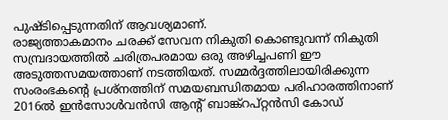പുഷ്ടിപ്പെടുന്നതിന് ആവശ്യമാണ്.
രാജ്യത്താകമാനം ചരക്ക് സേവന നികുതി കൊണ്ടുവന്ന് നികുതി സമ്പ്രദായത്തില്‍ ചരിത്രപരമായ ഒരു അഴിച്ചപണി ഈ അടുത്തസമയത്താണ് നടത്തിയത്. സമ്മര്‍ദ്ദത്തിലായിരിക്കുന്ന സംരംഭകന്റെ പ്രശ്‌നത്തിന് സമയബന്ധിതമായ പരിഹാരത്തിനാണ് 2016ല്‍ ഇന്‍സോള്‍വന്‍സി ആന്റ് ബാങ്ക്‌റപ്റ്റന്‍സി കോഡ്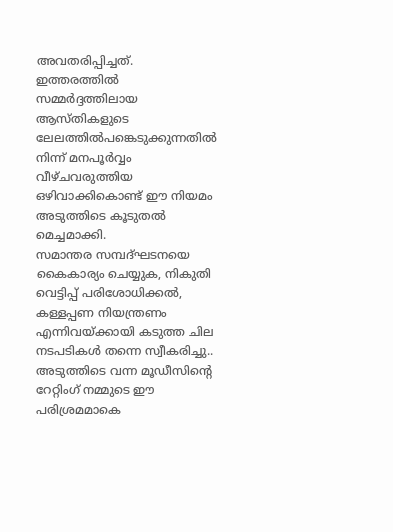അവതരിപ്പിച്ചത്. ഇത്തരത്തില്‍ സമ്മര്‍ദ്ദത്തിലായ ആസ്തികളുടെ ലേലത്തില്‍പങ്കെടുക്കുന്നതില്‍ നിന്ന് മനപൂര്‍വ്വം വീഴ്ചവരുത്തിയ ഒഴിവാക്കികൊണ്ട് ഈ നിയമം അടുത്തിടെ കൂടുതല്‍ മെച്ചമാക്കി.
സമാന്തര സമ്പദ്ഘടനയെ കൈകാര്യം ചെയ്യുക, നികുതി വെട്ടിപ്പ് പരിശോധിക്കല്‍, കള്ളപ്പണ നിയന്ത്രണം എന്നിവയ്ക്കായി കടുത്ത ചില നടപടികള്‍ തന്നെ സ്വീകരിച്ചു..
അടുത്തിടെ വന്ന മൂഡീസിന്റെ റേറ്റിംഗ് നമ്മുടെ ഈ പരിശ്രമമാകെ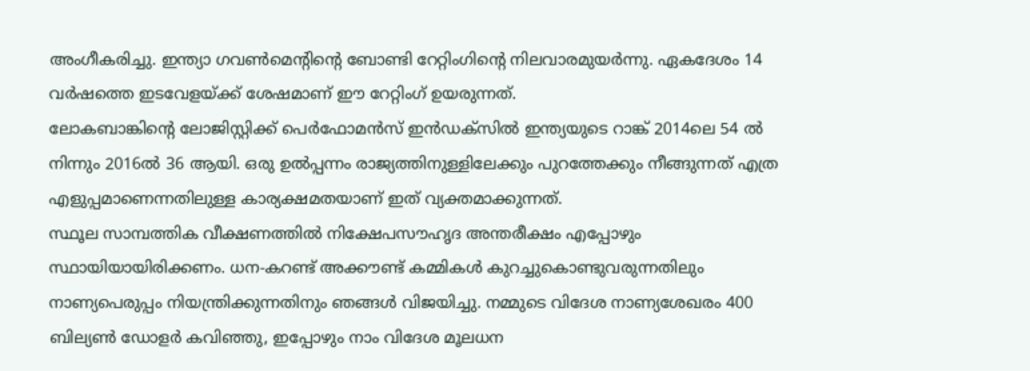അംഗീകരിച്ചു. ഇന്ത്യാ ഗവണ്‍മെന്റിന്റെ ബോണ്ടി റേറ്റിംഗിന്റെ നിലവാരമുയര്‍ന്നു. ഏകദേശം 14 വര്‍ഷത്തെ ഇടവേളയ്ക്ക് ശേഷമാണ് ഈ റേറ്റിംഗ് ഉയരുന്നത്.
ലോകബാങ്കിന്റെ ലോജിസ്റ്റിക്ക് പെര്‍ഫോമന്‍സ് ഇന്‍ഡക്‌സില്‍ ഇന്ത്യയുടെ റാങ്ക് 2014ലെ 54 ല്‍ നിന്നും 2016ല്‍ 36 ആയി. ഒരു ഉല്‍പ്പന്നം രാജ്യത്തിനുള്ളിലേക്കും പുറത്തേക്കും നീങ്ങുന്നത് എത്ര എളുപ്പമാണെന്നതിലുള്ള കാര്യക്ഷമതയാണ് ഇത് വ്യക്തമാക്കുന്നത്.
സ്ഥൂല സാമ്പത്തിക വീക്ഷണത്തില്‍ നിക്ഷേപസൗഹൃദ അന്തരീക്ഷം എപ്പോഴും സ്ഥായിയായിരിക്കണം. ധന-കറണ്ട് അക്കൗണ്ട് കമ്മികള്‍ കുറച്ചുകൊണ്ടുവരുന്നതിലും നാണ്യപെരുപ്പം നിയന്ത്രിക്കുന്നതിനും ഞങ്ങള്‍ വിജയിച്ചു. നമ്മുടെ വിദേശ നാണ്യശേഖരം 400 ബില്യണ്‍ ഡോളര്‍ കവിഞ്ഞു, ഇപ്പോഴും നാം വിദേശ മൂലധന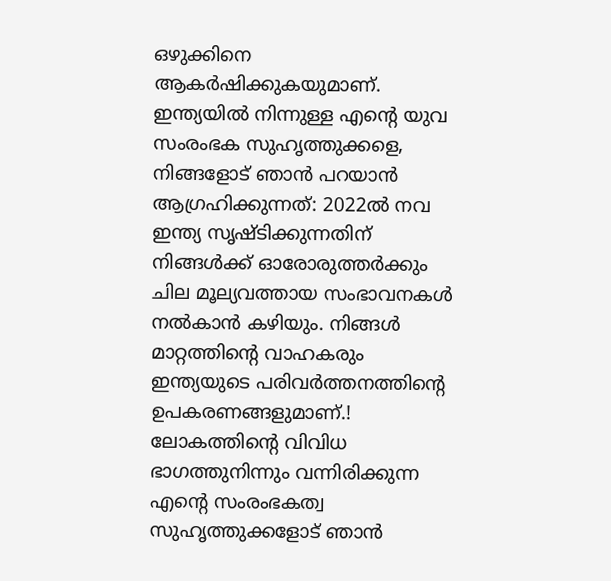ഒഴുക്കിനെ ആകര്‍ഷിക്കുകയുമാണ്.
ഇന്ത്യയില്‍ നിന്നുള്ള എന്റെ യുവ സംരംഭക സുഹൃത്തുക്കളെ, നിങ്ങളോട് ഞാന്‍ പറയാന്‍ ആഗ്രഹിക്കുന്നത്: 2022ല്‍ നവ ഇന്ത്യ സൃഷ്ടിക്കുന്നതിന് നിങ്ങള്‍ക്ക് ഓരോരുത്തര്‍ക്കും ചില മൂല്യവത്തായ സംഭാവനകള്‍ നല്‍കാന്‍ കഴിയും. നിങ്ങള്‍ മാറ്റത്തിന്റെ വാഹകരും ഇന്ത്യയുടെ പരിവര്‍ത്തനത്തിന്റെ ഉപകരണങ്ങളുമാണ്.!
ലോകത്തിന്റെ വിവിധ ഭാഗത്തുനിന്നും വന്നിരിക്കുന്ന എന്റെ സംരംഭകത്വ സുഹൃത്തുക്കളോട് ഞാന്‍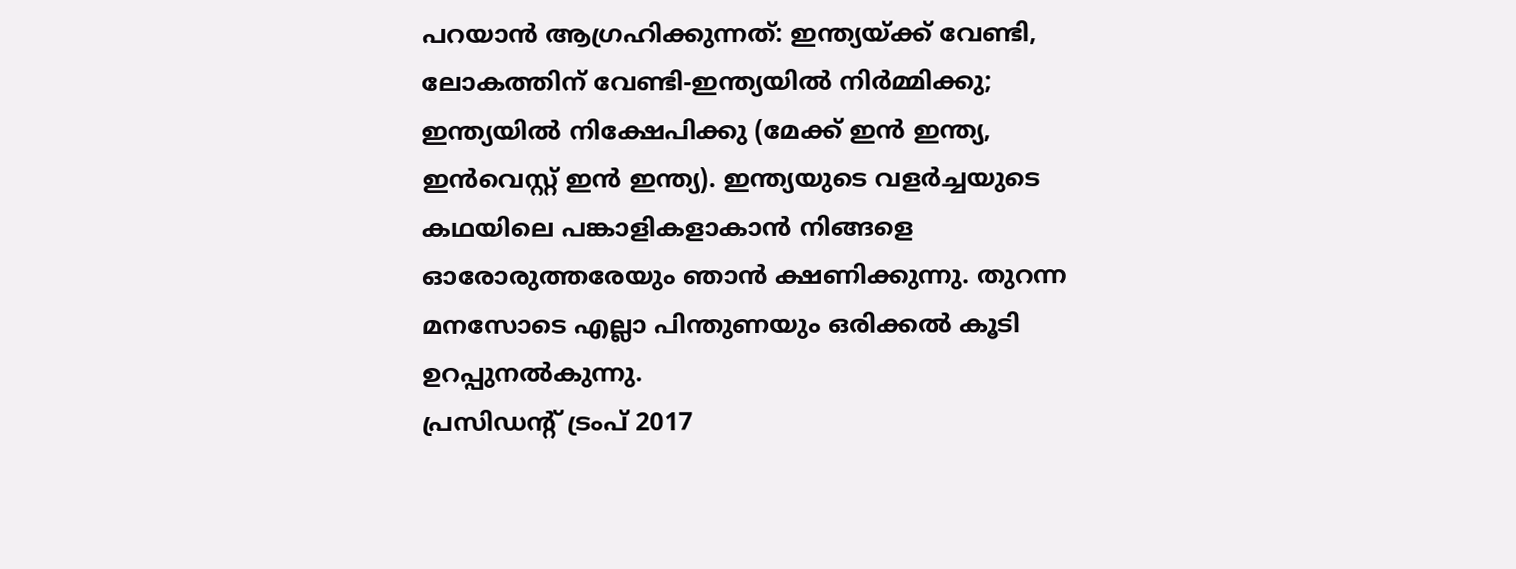പറയാന്‍ ആഗ്രഹിക്കുന്നത്: ഇന്ത്യയ്ക്ക് വേണ്ടി, ലോകത്തിന് വേണ്ടി-ഇന്ത്യയില്‍ നിര്‍മ്മിക്കു; ഇന്ത്യയില്‍ നിക്ഷേപിക്കു (മേക്ക് ഇന്‍ ഇന്ത്യ, ഇന്‍വെസ്റ്റ് ഇന്‍ ഇന്ത്യ). ഇന്ത്യയുടെ വളര്‍ച്ചയുടെ കഥയിലെ പങ്കാളികളാകാന്‍ നിങ്ങളെ ഓരോരുത്തരേയും ഞാന്‍ ക്ഷണിക്കുന്നു. തുറന്ന മനസോടെ എല്ലാ പിന്തുണയും ഒരിക്കല്‍ കൂടി ഉറപ്പുനല്‍കുന്നു.
പ്രസിഡന്റ് ട്രംപ് 2017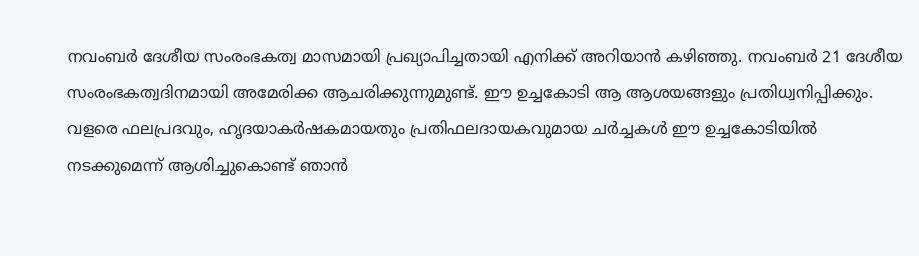നവംബര്‍ ദേശീയ സംരംഭകത്വ മാസമായി പ്രഖ്യാപിച്ചതായി എനിക്ക് അറിയാന്‍ കഴിഞ്ഞു. നവംബര്‍ 21 ദേശീയ സംരംഭകത്വദിനമായി അമേരിക്ക ആചരിക്കുന്നുമുണ്ട്. ഈ ഉച്ചകോടി ആ ആശയങ്ങളും പ്രതിധ്വനിപ്പിക്കും. വളരെ ഫലപ്രദവും, ഹൃദയാകര്‍ഷകമായതും പ്രതിഫലദായകവുമായ ചര്‍ച്ചകള്‍ ഈ ഉച്ചകോടിയില്‍ നടക്കുമെന്ന് ആശിച്ചുകൊണ്ട് ഞാന്‍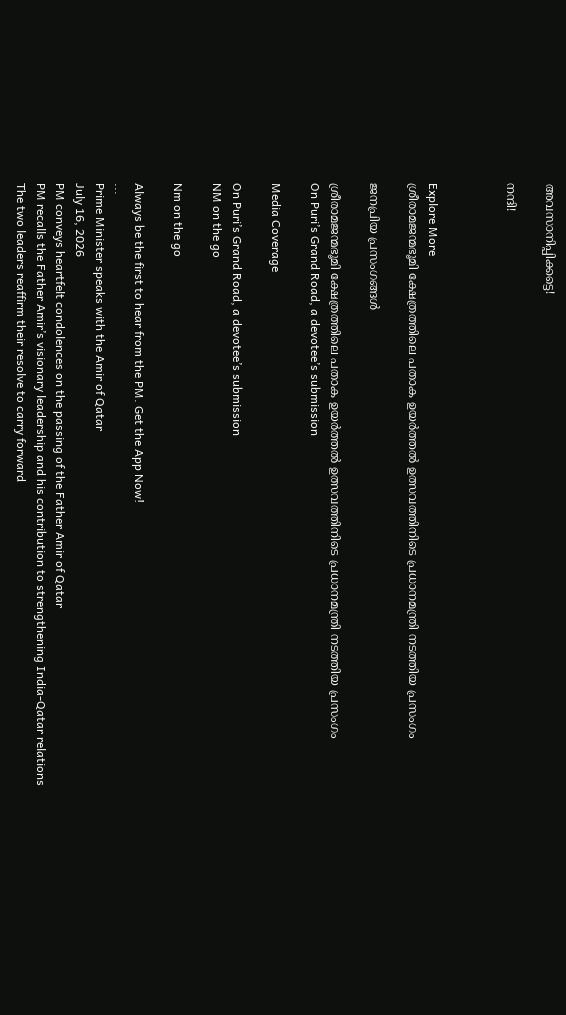അവസാനിപ്പിക്കട്ടെ!

നന്ദി!



Explore More
ശ്രീരാമജന്മഭൂമി ക്ഷേത്രത്തിലെ പതാക ഉയർത്തൽ ഉത്സവത്തിനിടെ പ്രധാനമന്ത്രി നടത്തിയ പ്രസംഗം

ജനപ്രിയ പ്രസംഗങ്ങൾ

ശ്രീരാമജന്മഭൂമി ക്ഷേത്രത്തിലെ പതാക ഉയർത്തൽ ഉത്സവത്തിനിടെ പ്രധാനമന്ത്രി നടത്തിയ പ്രസംഗം
On Puri’s Grand Road, a devotee’s submission

Media Coverage

On Puri’s Grand Road, a devotee’s submission
NM on the go

Nm on the go

Always be the first to hear from the PM. Get the App Now!
...
Prime Minister speaks with the Amir of Qatar
July 16, 2026
PM conveys heartfelt condolences on the passing of the Father Amir of Qatar
PM recalls the Father Amir’s visionary leadership and his contribution to strengthening India-Qatar relations
The two leaders reaffirm their resolve to carry forward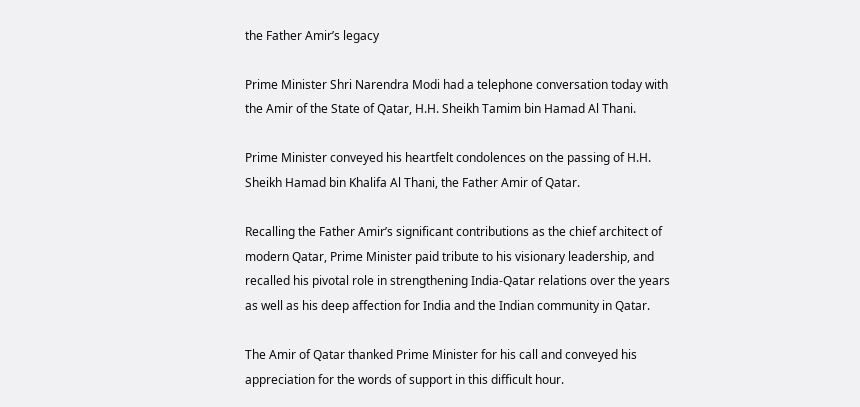the Father Amir’s legacy

Prime Minister Shri Narendra Modi had a telephone conversation today with the Amir of the State of Qatar, H.H. Sheikh Tamim bin Hamad Al Thani.

Prime Minister conveyed his heartfelt condolences on the passing of H.H. Sheikh Hamad bin Khalifa Al Thani, the Father Amir of Qatar.

Recalling the Father Amir’s significant contributions as the chief architect of modern Qatar, Prime Minister paid tribute to his visionary leadership, and recalled his pivotal role in strengthening India-Qatar relations over the years as well as his deep affection for India and the Indian community in Qatar.

The Amir of Qatar thanked Prime Minister for his call and conveyed his appreciation for the words of support in this difficult hour.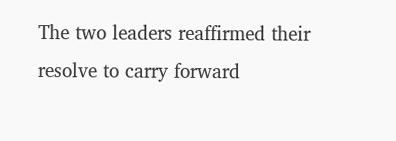The two leaders reaffirmed their resolve to carry forward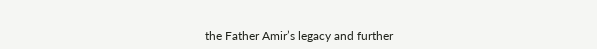the Father Amir’s legacy and further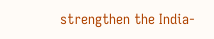strengthen the India-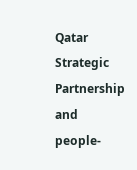Qatar Strategic Partnership and people-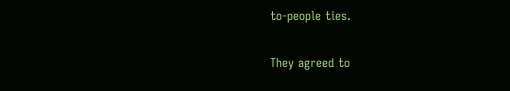to-people ties.

They agreed to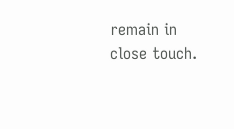remain in close touch.